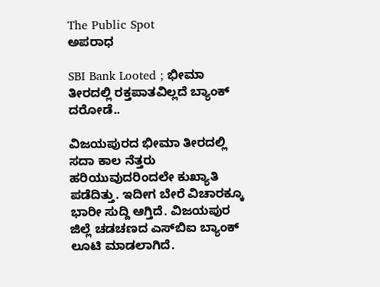The Public Spot
ಅಪರಾಧ

SBI Bank Looted ; ಭೀಮಾ ತೀರದಲ್ಲಿ ರಕ್ತಪಾತವಿಲ್ಲದೆ ಬ್ಯಾಂಕ್‌ ದರೋಡೆ..

ವಿಜಯಪುರದ ಭೀಮಾ ತೀರದಲ್ಲಿ ಸದಾ ಕಾಲ ನೆತ್ತರು ಹರಿಯುವುದರಿಂದಲೇ ಕುಖ್ಯಾತಿ ಪಡೆದಿತ್ತು. ಇದೀಗ ಬೇರೆ ವಿಚಾರಕ್ಕೂ ಭಾರೀ ಸುದ್ದಿ ಆಗ್ತಿದೆ. ವಿಜಯಪುರ ಜಿಲ್ಲೆ ಚಡಚಣದ ಎಸ್‌ಬಿಐ ಬ್ಯಾಂಕ್‌ ಲೂಟಿ ಮಾಡಲಾಗಿದೆ.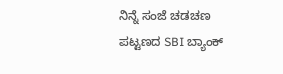ನಿನ್ನೆ ಸಂಜೆ ಚಡಚಣ ಪಟ್ಟಣದ SBI ಬ್ಯಾಂಕ್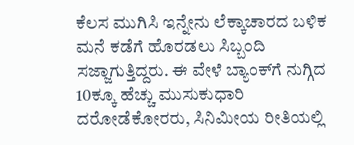ಕೆಲಸ ಮುಗಿಸಿ ಇನ್ನೇನು ಲೆಕ್ಕಾಚಾರದ ಬಳಿಕ ಮನೆ ಕಡೆಗೆ ಹೊರಡಲು ಸಿಬ್ಬಂದಿ ಸಜ್ಜಾಗುತ್ತಿದ್ದರು. ಈ ವೇಳೆ ಬ್ಯಾಂಕ್‌ಗೆ ನುಗ್ಗಿದ 10ಕ್ಕೂ ಹೆಚ್ಚು ಮುಸುಕುಧಾರಿ ದರೋಡೆಕೋರರು, ಸಿನಿಮೀಯ ರೀತಿಯಲ್ಲಿ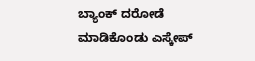ಬ್ಯಾಂಕ್ ದರೋಡೆ ಮಾಡಿಕೊಂಡು ಎಸ್ಕೇಪ್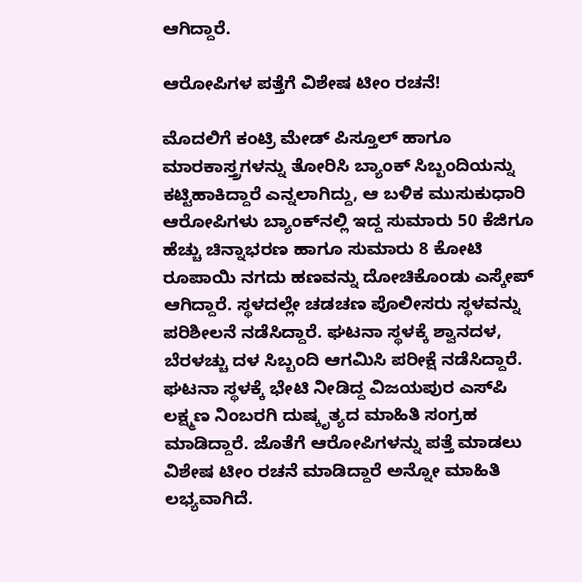ಆಗಿದ್ದಾರೆ.

ಆರೋಪಿಗಳ ಪತ್ತೆಗೆ ವಿಶೇಷ ಟೀಂ ರಚನೆ!

ಮೊದಲಿಗೆ ಕಂಟ್ರಿ ಮೇಡ್‌ ಪಿಸ್ತೂಲ್‌ ಹಾಗೂ ಮಾರಕಾಸ್ತ್ರಗಳನ್ನು ತೋರಿಸಿ ಬ್ಯಾಂಕ್ ಸಿಬ್ಬಂದಿಯನ್ನು ಕಟ್ಟಿಹಾಕಿದ್ದಾರೆ ಎನ್ನಲಾಗಿದ್ದು, ಆ ಬಳಿಕ ಮುಸುಕುಧಾರಿ ಆರೋಪಿಗಳು ಬ್ಯಾಂಕ್‌ನಲ್ಲಿ ಇದ್ದ ಸುಮಾರು 50 ಕೆಜಿಗೂ ಹೆಚ್ಚು ಚಿನ್ನಾಭರಣ ಹಾಗೂ ಸುಮಾರು 8 ಕೋಟಿ ರೂಪಾಯಿ ನಗದು ಹಣವನ್ನು ದೋಚಿಕೊಂಡು ಎಸ್ಕೇಪ್‌ ಆಗಿದ್ದಾರೆ. ಸ್ಥಳದಲ್ಲೇ ಚಡಚಣ ಪೊಲೀಸರು ಸ್ಥಳವನ್ನು ಪರಿಶೀಲನೆ ನಡೆಸಿದ್ದಾರೆ. ಘಟನಾ ಸ್ಥಳಕ್ಕೆ ‌ಶ್ವಾನದಳ, ಬೆರಳಚ್ಚು‌ ದಳ‌ ಸಿಬ್ಬಂದಿ ಆಗಮಿಸಿ ಪರೀಕ್ಷೆ ನಡೆಸಿದ್ದಾರೆ. ಘಟನಾ ಸ್ಥಳಕ್ಕೆ ಭೇಟಿ ನೀಡಿದ್ದ ವಿಜಯಪುರ ಎಸ್‌ಪಿ ಲಕ್ಷ್ಮಣ ನಿಂಬರಗಿ ದುಷ್ಕೃತ್ಯದ ಮಾಹಿತಿ ಸಂಗ್ರಹ ಮಾಡಿದ್ದಾರೆ. ಜೊತೆಗೆ ಆರೋಪಿಗಳನ್ನು ಪತ್ತೆ ಮಾಡಲು ವಿಶೇಷ ಟೀಂ ರಚನೆ ಮಾಡಿದ್ದಾರೆ ಅನ್ನೋ ಮಾಹಿತಿ ಲಭ್ಯವಾಗಿದೆ.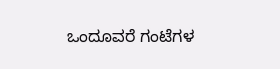ಒಂದೂವರೆ ಗಂಟೆಗಳ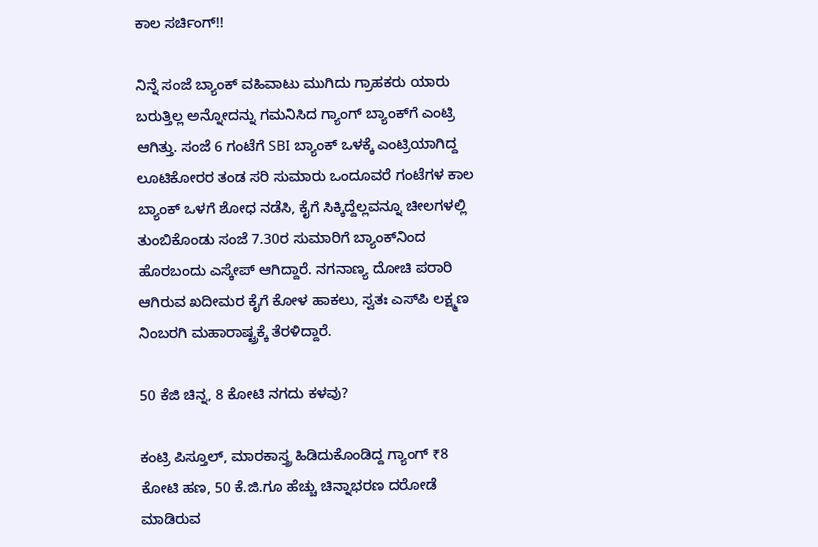ಕಾಲ ಸರ್ಚಿಂಗ್‌!!

ನಿನ್ನೆ ಸಂಜೆ ಬ್ಯಾಂಕ್ ವಹಿವಾಟು ಮುಗಿದು ಗ್ರಾಹಕರು ಯಾರು ಬರುತ್ತಿಲ್ಲ ಅನ್ನೋದನ್ನು ಗಮನಿಸಿದ ಗ್ಯಾಂಗ್ ಬ್ಯಾಂಕ್‌ಗೆ ಎಂಟ್ರಿ ಆಗಿತ್ತು. ಸಂಜೆ 6 ಗಂಟೆಗೆ SBI ಬ್ಯಾಂಕ್‌ ಒಳಕ್ಕೆ ಎಂಟ್ರಿಯಾಗಿದ್ದ ಲೂಟಿಕೋರರ ತಂಡ ಸರಿ ಸುಮಾರು ಒಂದೂವರೆ ಗಂಟೆಗಳ ಕಾಲ ಬ್ಯಾಂಕ್‌ ಒಳಗೆ ಶೋಧ ನಡೆಸಿ, ಕೈಗೆ ಸಿಕ್ಕಿದ್ದೆಲ್ಲವನ್ನೂ ಚೀಲಗಳಲ್ಲಿ ತುಂಬಿಕೊಂಡು ಸಂಜೆ 7.30ರ ಸುಮಾರಿಗೆ ಬ್ಯಾಂಕ್‌ನಿಂದ ಹೊರಬಂದು ಎಸ್ಕೇಪ್ ಆಗಿದ್ದಾರೆ. ನಗನಾಣ್ಯ ದೋಚಿ ಪರಾರಿ ಆಗಿರುವ ಖದೀಮರ ಕೈಗೆ ಕೋಳ ಹಾಕಲು, ಸ್ವತಃ ಎಸ್‌ಪಿ ಲಕ್ಷ್ಮಣ ನಿಂಬರಗಿ ಮಹಾರಾಷ್ಟ್ರಕ್ಕೆ ತೆರಳಿದ್ದಾರೆ.

50 ಕೆಜಿ ಚಿನ್ನ, 8 ಕೋಟಿ ನಗದು ಕಳವು?

ಕಂಟ್ರಿ ಪಿಸ್ತೂಲ್, ಮಾರಕಾಸ್ತ್ರ ಹಿಡಿದುಕೊಂಡಿದ್ದ ಗ್ಯಾಂಗ್ ₹8 ಕೋಟಿ ಹಣ, 50 ಕೆ.ಜಿ.ಗೂ ಹೆಚ್ಚು ಚಿನ್ನಾಭರಣ ದರೋಡೆ ಮಾಡಿರುವ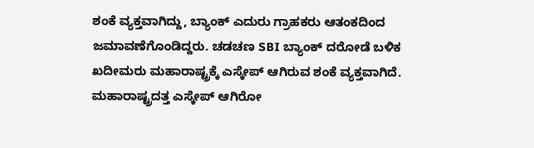ಶಂಕೆ ವ್ಯಕ್ತವಾಗಿದ್ದು, ಬ್ಯಾಂಕ್ ಎದುರು ಗ್ರಾಹಕರು ಆತಂಕದಿಂದ ಜಮಾವಣೆಗೊಂಡಿದ್ದರು. ಚಡಚಣ SBI ಬ್ಯಾಂಕ್ ದರೋಡೆ ಬಳಿಕ ಖದೀಮರು ಮಹಾರಾಷ್ಟ್ರಕ್ಕೆ ಎಸ್ಕೇಪ್ ಆಗಿರುವ ಶಂಕೆ ವ್ಯಕ್ತವಾಗಿದೆ. ಮಹಾರಾಷ್ಟ್ರದತ್ತ ಎಸ್ಕೇಪ್ ಆಗಿರೋ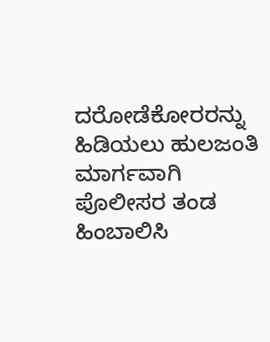ದರೋಡೆಕೋರರನ್ನು ಹಿಡಿಯಲು ಹುಲಜಂತಿ ಮಾರ್ಗವಾಗಿ ಪೊಲೀಸರ ತಂಡ ಹಿಂಬಾಲಿಸಿ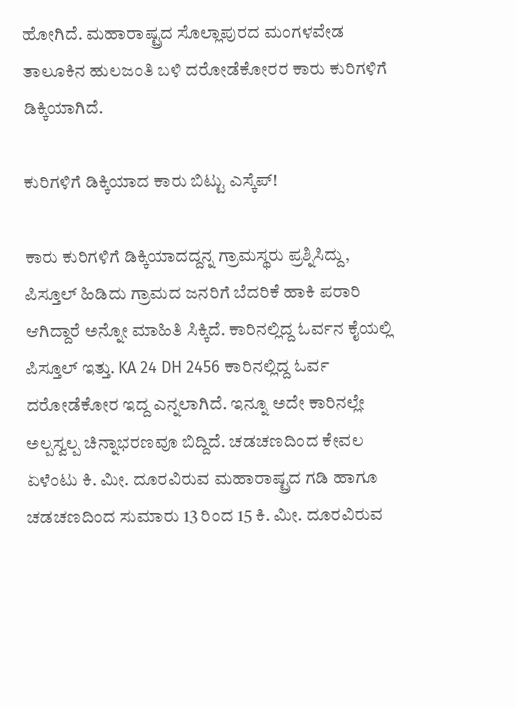ಹೋಗಿದೆ. ಮಹಾರಾಷ್ಟ್ರದ ಸೊಲ್ಲಾಪುರದ ಮಂಗಳವೇಡ ತಾಲೂಕಿನ ಹುಲಜಂತಿ ಬಳಿ ದರೋಡೆಕೋರರ ಕಾರು ಕುರಿಗಳಿಗೆ ಡಿಕ್ಕಿಯಾಗಿದೆ.

ಕುರಿಗಳಿಗೆ ಡಿಕ್ಕಿಯಾದ ಕಾರು ಬಿಟ್ಟು ಎಸ್ಕೆಪ್!

ಕಾರು ಕುರಿಗಳಿಗೆ ಡಿಕ್ಕಿಯಾದದ್ದನ್ನ ಗ್ರಾಮಸ್ಥರು ಪ್ರಶ್ನಿಸಿದ್ದು, ಪಿಸ್ತೂಲ್ ಹಿಡಿದು ಗ್ರಾಮದ ಜನರಿಗೆ ಬೆದರಿಕೆ ಹಾಕಿ ಪರಾರಿ ಆಗಿದ್ದಾರೆ ಅನ್ನೋ ಮಾಹಿತಿ ಸಿಕ್ಕಿದೆ. ಕಾರಿನಲ್ಲಿದ್ದ ಓರ್ವನ ಕೈಯಲ್ಲಿ ಪಿಸ್ತೂಲ್ ಇತ್ತು. KA 24 DH 2456 ಕಾರಿನಲ್ಲಿದ್ದ ಓರ್ವ ದರೋಡೆಕೋರ ಇದ್ದ ಎನ್ನಲಾಗಿದೆ. ಇನ್ನೂ ಅದೇ ಕಾರಿನಲ್ಲೇ ಅಲ್ಪಸ್ವಲ್ಪ ಚಿನ್ನಾಭರಣವೂ ಬಿದ್ದಿದೆ. ಚಡಚಣದಿಂದ ಕೇವಲ‌ ಏಳೆಂಟು ಕಿ. ಮೀ. ದೂರವಿರುವ ಮಹಾರಾಷ್ಟ್ರದ ಗಡಿ ಹಾಗೂ ಚಡಚಣದಿಂದ ಸುಮಾರು‌ 13 ರಿಂದ 15 ಕಿ. ಮೀ. ದೂರವಿರುವ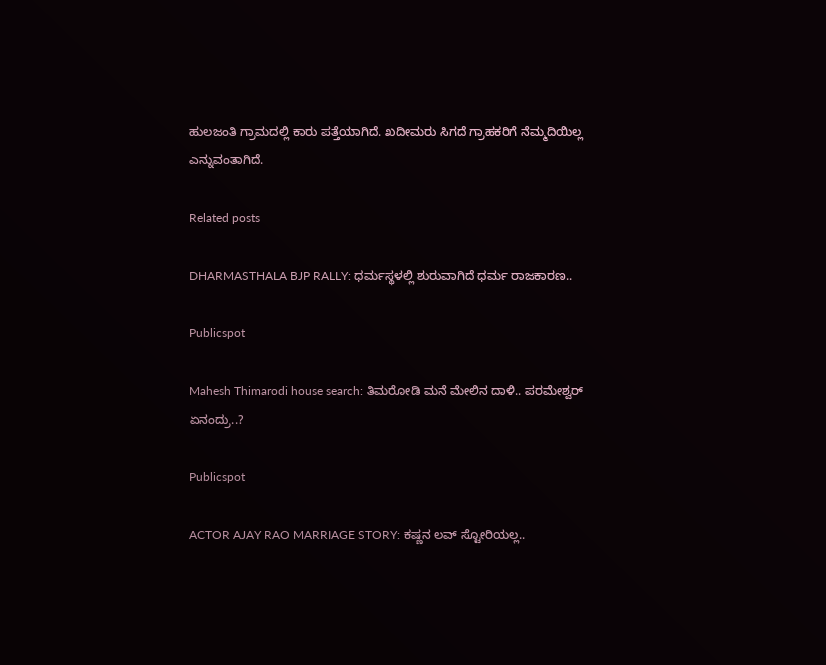ಹುಲಜಂತಿ ಗ್ರಾಮದಲ್ಲಿ ಕಾರು ಪತ್ತೆಯಾಗಿದೆ. ಖದೀಮರು ಸಿಗದೆ ಗ್ರಾಹಕರಿಗೆ ನೆಮ್ಮದಿಯಿಲ್ಲ ಎನ್ನುವಂತಾಗಿದೆ.

Related posts

DHARMASTHALA BJP RALLY: ಧರ್ಮಸ್ಥಳಲ್ಲಿ ಶುರುವಾಗಿದೆ ಧರ್ಮ ರಾಜಕಾರಣ..

Publicspot

Mahesh Thimarodi house search: ತಿಮರೋಡಿ ಮನೆ ಮೇಲಿನ ದಾಳಿ.. ಪರಮೇಶ್ವರ್ ಏನಂದ್ರು..?

Publicspot

ACTOR AJAY RAO MARRIAGE STORY: ಕಷ್ಣನ ಲವ್‌ ಸ್ಟೋರಿಯಲ್ಲ..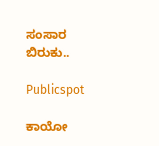ಸಂಸಾರ ಬಿರುಕು..

Publicspot

ಕಾಯೋ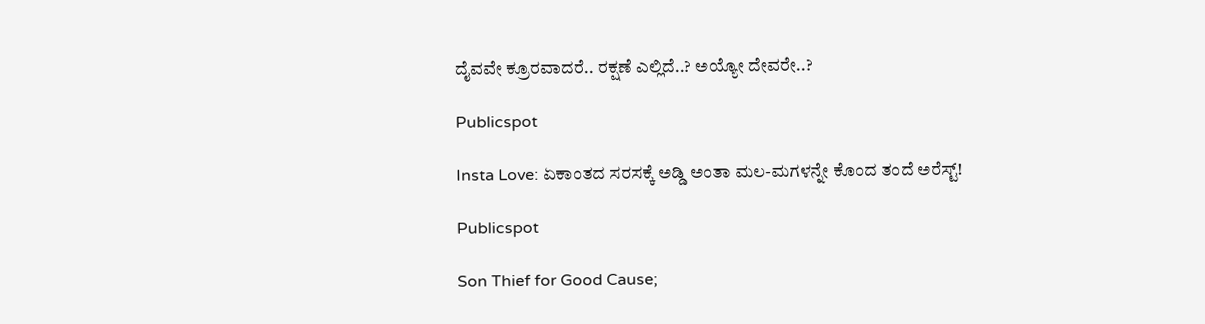ದೈವವೇ ಕ್ರೂರವಾದರೆ.. ರಕ್ಷಣೆ ಎಲ್ಲಿದೆ..? ಅಯ್ಯೋ ದೇವರೇ..?

Publicspot

Insta Love: ಏಕಾಂತದ ಸರಸಕ್ಕೆ ಅಡ್ಡಿ ಅಂತಾ ಮಲ-ಮಗಳನ್ನೇ ಕೊಂದ ತಂದೆ ಅರೆಸ್ಟ್‌!

Publicspot

Son Thief for Good Cause;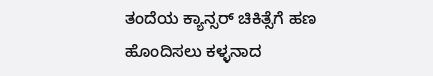ತಂದೆಯ ಕ್ಯಾನ್ಸರ್ ಚಿಕಿತ್ಸೆಗೆ ಹಣ ಹೊಂದಿಸಲು ಕಳ್ಳನಾದ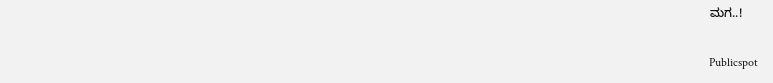ಮಗ..!

Publicspot